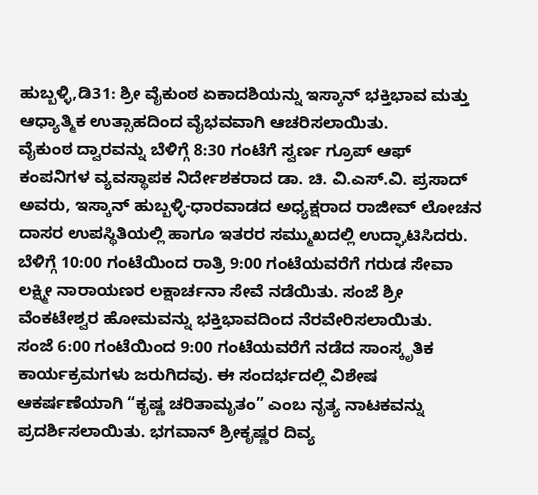ಹುಬ್ಬಳ್ಳಿ,ಡಿ31: ಶ್ರೀ ವೈಕುಂಠ ಏಕಾದಶಿಯನ್ನು ಇಸ್ಕಾನ್ ಭಕ್ತಿಭಾವ ಮತ್ತು ಆಧ್ಯಾತ್ಮಿಕ ಉತ್ಸಾಹದಿಂದ ವೈಭವವಾಗಿ ಆಚರಿಸಲಾಯಿತು.
ವೈಕುಂಠ ದ್ವಾರವನ್ನು ಬೆಳಿಗ್ಗೆ 8:30 ಗಂಟೆಗೆ ಸ್ವರ್ಣ ಗ್ರೂಪ್ ಆಫ್ ಕಂಪನಿಗಳ ವ್ಯವಸ್ಥಾಪಕ ನಿರ್ದೇಶಕರಾದ ಡಾ. ಚಿ. ವಿ.ಎಸ್.ವಿ. ಪ್ರಸಾದ್ ಅವರು, ಇಸ್ಕಾನ್ ಹುಬ್ಬಳ್ಳಿ-ಧಾರವಾಡದ ಅಧ್ಯಕ್ಷರಾದ ರಾಜೀವ್ ಲೋಚನ ದಾಸರ ಉಪಸ್ಥಿತಿಯಲ್ಲಿ ಹಾಗೂ ಇತರರ ಸಮ್ಮುಖದಲ್ಲಿ ಉದ್ಘಾಟಿಸಿದರು.
ಬೆಳಿಗ್ಗೆ 10:00 ಗಂಟೆಯಿಂದ ರಾತ್ರಿ 9:00 ಗಂಟೆಯವರೆಗೆ ಗರುಡ ಸೇವಾ ಲಕ್ಷ್ಮೀ ನಾರಾಯಣರ ಲಕ್ಷಾರ್ಚನಾ ಸೇವೆ ನಡೆಯಿತು. ಸಂಜೆ ಶ್ರೀ ವೆಂಕಟೇಶ್ವರ ಹೋಮವನ್ನು ಭಕ್ತಿಭಾವದಿಂದ ನೆರವೇರಿಸಲಾಯಿತು.
ಸಂಜೆ 6:00 ಗಂಟೆಯಿಂದ 9:00 ಗಂಟೆಯವರೆಗೆ ನಡೆದ ಸಾಂಸ್ಕೃತಿಕ ಕಾರ್ಯಕ್ರಮಗಳು ಜರುಗಿದವು. ಈ ಸಂದರ್ಭದಲ್ಲಿ ವಿಶೇಷ ಆಕರ್ಷಣೆಯಾಗಿ “ಕೃಷ್ಣ ಚರಿತಾಮೃತಂ” ಎಂಬ ನೃತ್ಯ ನಾಟಕವನ್ನು ಪ್ರದರ್ಶಿಸಲಾಯಿತು. ಭಗವಾನ್ ಶ್ರೀಕೃಷ್ಣರ ದಿವ್ಯ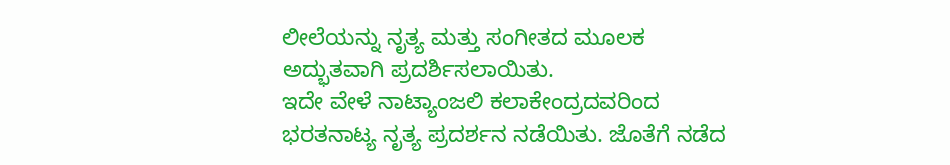ಲೀಲೆಯನ್ನು ನೃತ್ಯ ಮತ್ತು ಸಂಗೀತದ ಮೂಲಕ ಅದ್ಭುತವಾಗಿ ಪ್ರದರ್ಶಿಸಲಾಯಿತು.
ಇದೇ ವೇಳೆ ನಾಟ್ಯಾಂಜಲಿ ಕಲಾಕೇಂದ್ರದವರಿಂದ ಭರತನಾಟ್ಯ ನೃತ್ಯ ಪ್ರದರ್ಶನ ನಡೆಯಿತು. ಜೊತೆಗೆ ನಡೆದ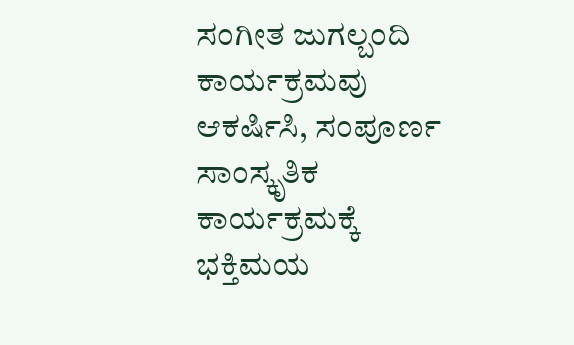ಸಂಗೀತ ಜುಗಲ್ಬಂದಿ ಕಾರ್ಯಕ್ರಮವು ಆಕರ್ಷಿಸಿ, ಸಂಪೂರ್ಣ ಸಾಂಸ್ಕೃತಿಕ ಕಾರ್ಯಕ್ರಮಕ್ಕೆ ಭಕ್ತಿಮಯ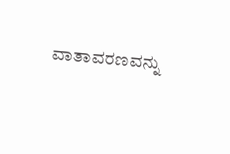ವಾತಾವರಣವನ್ನು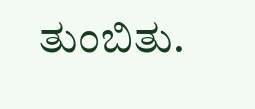ತುಂಬಿತು.